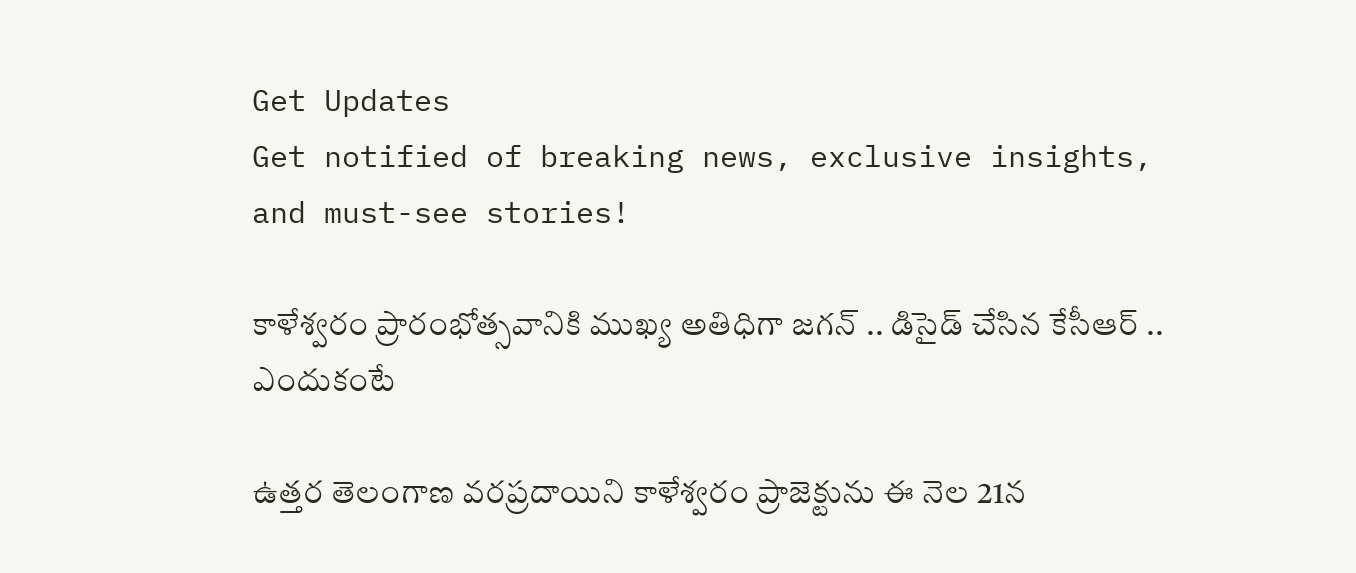Get Updates
Get notified of breaking news, exclusive insights, and must-see stories!

కాళేశ్వరం ప్రారంభోత్సవానికి ముఖ్య అతిధిగా జగన్ .. డిసైడ్ చేసిన కేసీఆర్ .. ఎందుకంటే

ఉత్తర తెలంగాణ వరప్రదాయిని కాళేశ్వరం ప్రాజెక్టును ఈ నెల 21న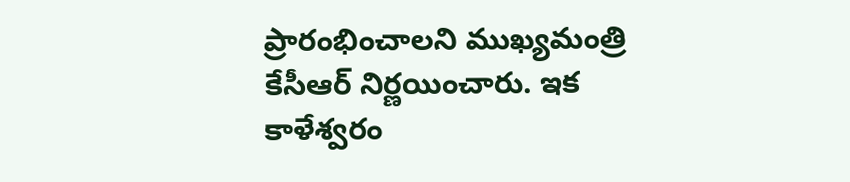ప్రారంభించాలని ముఖ్యమంత్రి కేసీఆర్ నిర్ణయించారు. ఇక కాళేశ్వరం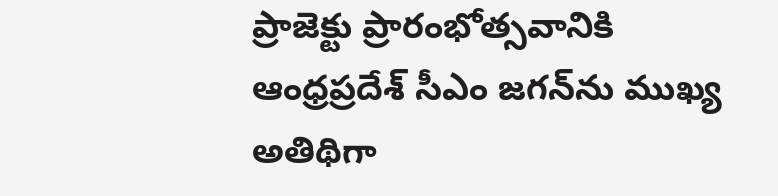ప్రాజెక్టు ప్రారంభోత్సవానికి ఆంధ్రప్రదేశ్ సీఎం జగన్‌ను ముఖ్య అతిథిగా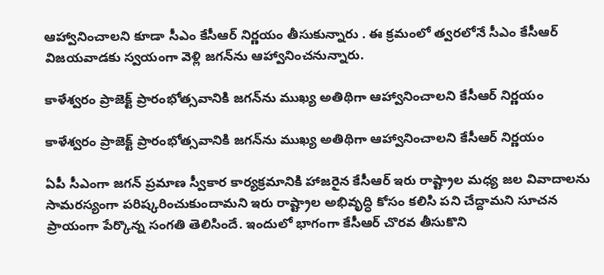ఆహ్వానించాలని కూడా సీఎం కేసీఆర్ నిర్ణయం తీసుకున్నారు . ఈ క్రమంలో త్వరలోనే సీఎం కేసీఆర్ విజయవాడకు స్వయంగా వెళ్లి జగన్‌ను ఆహ్వానించనున్నారు.

కాళేశ్వరం ప్రాజెక్ట్ ప్రారంభోత్సవానికి జగన్‌ను ముఖ్య అతిథిగా ఆహ్వానించాలని కేసీఆర్ నిర్ణయం

కాళేశ్వరం ప్రాజెక్ట్ ప్రారంభోత్సవానికి జగన్‌ను ముఖ్య అతిథిగా ఆహ్వానించాలని కేసీఆర్ నిర్ణయం

ఏపీ సీఎంగా జగన్ ప్రమాణ స్వీకార కార్యక్రమానికి హాజరైన కేసీఆర్ ఇరు రాష్ట్రాల మధ్య జల వివాదాలను సామరస్యంగా పరిష్కరించుకుందామని ఇరు రాష్ట్రాల అభివృద్ధి కోసం కలిసి పని చేద్దామని సూచన ప్రాయంగా పేర్కొన్న సంగతి తెలిసిందే. ఇందులో భాగంగా కేసీఆర్ చొరవ తీసుకొని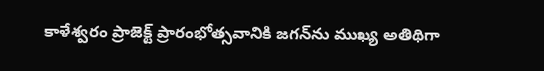కాళేశ్వరం ప్రాజెక్ట్ ప్రారంభోత్సవానికి జగన్‌ను ముఖ్య అతిథిగా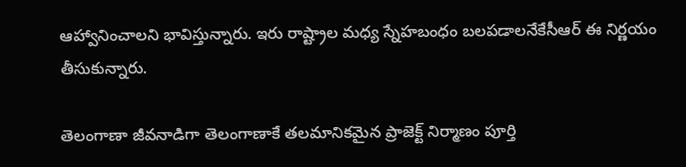ఆహ్వానించాలని భావిస్తున్నారు. ఇరు రాష్ట్రాల మధ్య స్నేహబంధం బలపడాలనేకేసీఆర్ ఈ నిర్ణయం తీసుకున్నారు.

తెలంగాణా జీవనాడిగా తెలంగాణాకే తలమానికమైన ప్రాజెక్ట్ నిర్మాణం పూర్తి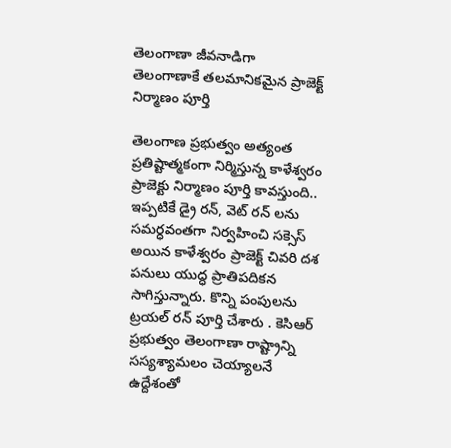తెలంగాణా జీవనాడిగా తెలంగాణాకే తలమానికమైన ప్రాజెక్ట్ నిర్మాణం పూర్తి

తెలంగాణ ప్రభుత్వం అత్యంత ప్రతిష్టాత్మకంగా నిర్మిస్తున్న కాళేశ్వరం ప్రాజెక్టు నిర్మాణం పూర్తి కావస్తుంది.. ఇప్పటికే డ్రై రన్, వెట్ రన్ లను సమర్ధవంతగా నిర్వహించి సక్సెస్ అయిన కాళేశ్వరం ప్రాజెక్ట్ చివరి దశ పనులు యుద్ధ ప్రాతిపదికన సాగిస్తున్నారు. కొన్ని పంపులను ట్రయల్ రన్ పూర్తి చేశారు . కెసిఆర్ ప్రభుత్వం తెలంగాణా రాష్ట్రాన్ని సస్యశ్యామలం చెయ్యాలనే ఉద్దేశంతో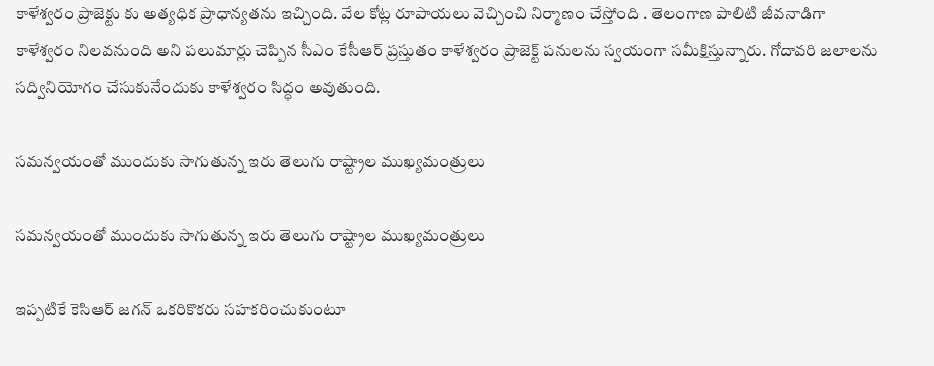కాళేశ్వరం ప్రాజెక్టు కు అత్యధిక ప్రాధాన్యతను ఇచ్చింది. వేల కోట్ల రూపాయలు వెచ్చించి నిర్మాణం చేస్తోంది . తెలంగాణ పాలిటి జీవనాడిగా కాళేశ్వరం నిలవనుంది అని పలుమార్లు చెప్పిన సీఎం కేసీఆర్ ప్రస్తుతం కాళేశ్వరం ప్రాజెక్ట్ పనులను స్వయంగా సమీక్షిస్తున్నారు. గోదావరి జలాలను సద్వినియోగం చేసుకునేందుకు కాళేశ్వరం సిద్ధం అవుతుంది.

సమన్వయంతో ముందుకు సాగుతున్న ఇరు తెలుగు రాష్ట్రాల ముఖ్యమంత్రులు

సమన్వయంతో ముందుకు సాగుతున్న ఇరు తెలుగు రాష్ట్రాల ముఖ్యమంత్రులు

ఇప్పటికే కెసిఆర్ జగన్ ఒకరికొకరు సహకరించుకుంటూ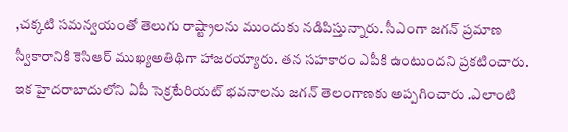,చక్కటి సమన్వయంతో తెలుగు రాష్ట్రాలను ముందుకు నడిపిస్తున్నారు. సీఎంగా జగన్ ప్రమాణ స్వీకారానికి కెసిఆర్ ముఖ్యఅతిథిగా హాజరయ్యారు. తన సహకారం ఎపీకి ఉంటుందని ప్రకటించారు. ఇక హైదరాబాదులోని ఏపీ సెక్రటేరియట్ భవనాలను జగన్ తెలంగాణకు అప్పగించారు .ఎలాంటి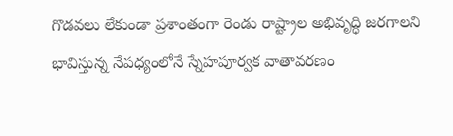గొడవలు లేకుండా ప్రశాంతంగా రెండు రాష్ట్రాల అభివృద్ధి జరగాలని భావిస్తున్న నేపధ్యంలోనే స్నేహపూర్వక వాతావరణం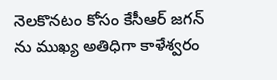నెలకొనటం కోసం కేసీఆర్ జగన్ ను ముఖ్య అతిధిగా కాళేశ్వరం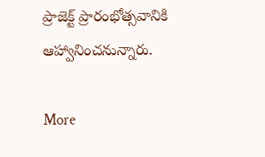ప్రాజెక్ట్ ప్రారంభోత్సవానికి ఆహ్వానించనున్నారు.

More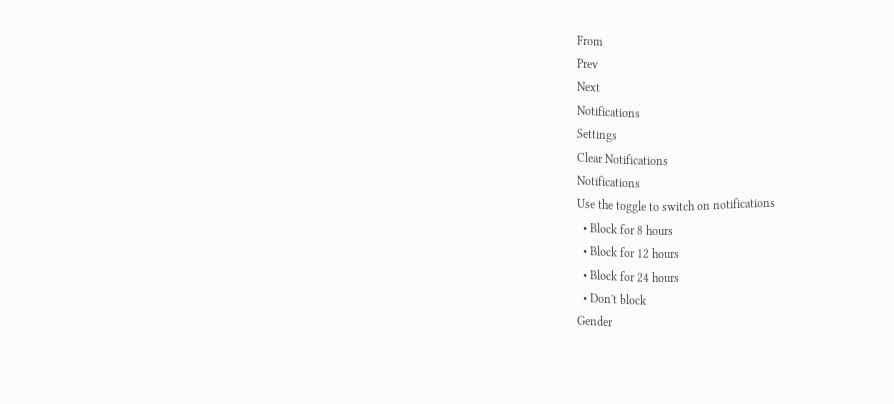From
Prev
Next
Notifications
Settings
Clear Notifications
Notifications
Use the toggle to switch on notifications
  • Block for 8 hours
  • Block for 12 hours
  • Block for 24 hours
  • Don't block
Gender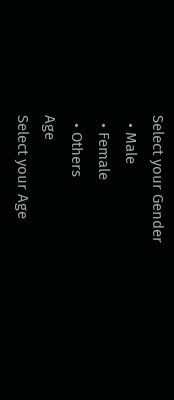Select your Gender
  • Male
  • Female
  • Others
Age
Select your Age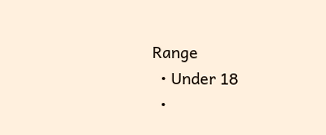Range
  • Under 18
  •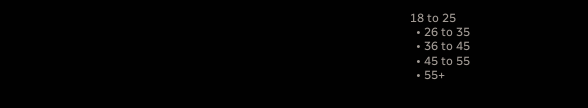18 to 25
  • 26 to 35
  • 36 to 45
  • 45 to 55
  • 55+